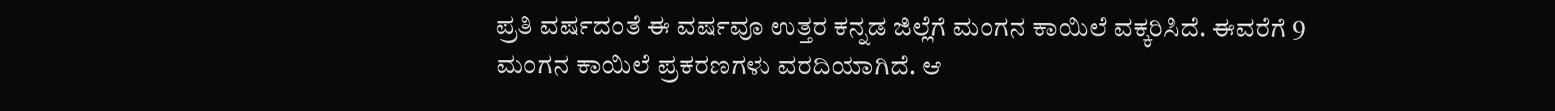ಪ್ರತಿ ವರ್ಷದಂತೆ ಈ ವರ್ಷವೂ ಉತ್ತರ ಕನ್ನಡ ಜಿಲ್ಲೆಗೆ ಮಂಗನ ಕಾಯಿಲೆ ವಕ್ಕರಿಸಿದೆ. ಈವರೆಗೆ 9 ಮಂಗನ ಕಾಯಿಲೆ ಪ್ರಕರಣಗಳು ವರದಿಯಾಗಿದೆ. ಆ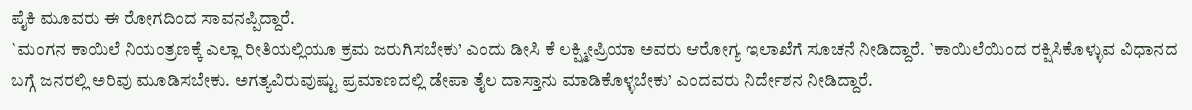ಪೈಕಿ ಮೂವರು ಈ ರೋಗದಿಂದ ಸಾವನಪ್ಪಿದ್ದಾರೆ.
`ಮಂಗನ ಕಾಯಿಲೆ ನಿಯಂತ್ರಣಕ್ಕೆ ಎಲ್ಲಾ ರೀತಿಯಲ್ಲಿಯೂ ಕ್ರಮ ಜರುಗಿಸಬೇಕು’ ಎಂದು ಡೀಸಿ ಕೆ ಲಕ್ಷ್ಮೀಪ್ರಿಯಾ ಅವರು ಆರೋಗ್ಯ ಇಲಾಖೆಗೆ ಸೂಚನೆ ನೀಡಿದ್ದಾರೆ. `ಕಾಯಿಲೆಯಿಂದ ರಕ್ಷಿಸಿಕೊಳ್ಳುವ ವಿಧಾನದ ಬಗ್ಗೆ ಜನರಲ್ಲಿ ಅರಿವು ಮೂಡಿಸಬೇಕು. ಅಗತ್ಯವಿರುವುಷ್ಟು ಪ್ರಮಾಣದಲ್ಲಿ ಡೇಪಾ ತೈಲ ದಾಸ್ತಾನು ಮಾಡಿಕೊಳ್ಳಬೇಕು’ ಎಂದವರು ನಿರ್ದೇಶನ ನೀಡಿದ್ದಾರೆ.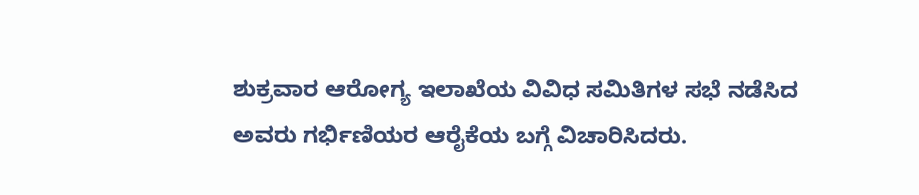ಶುಕ್ರವಾರ ಆರೋಗ್ಯ ಇಲಾಖೆಯ ವಿವಿಧ ಸಮಿತಿಗಳ ಸಭೆ ನಡೆಸಿದ ಅವರು ಗರ್ಭಿಣಿಯರ ಆರೈಕೆಯ ಬಗ್ಗೆ ವಿಚಾರಿಸಿದರು.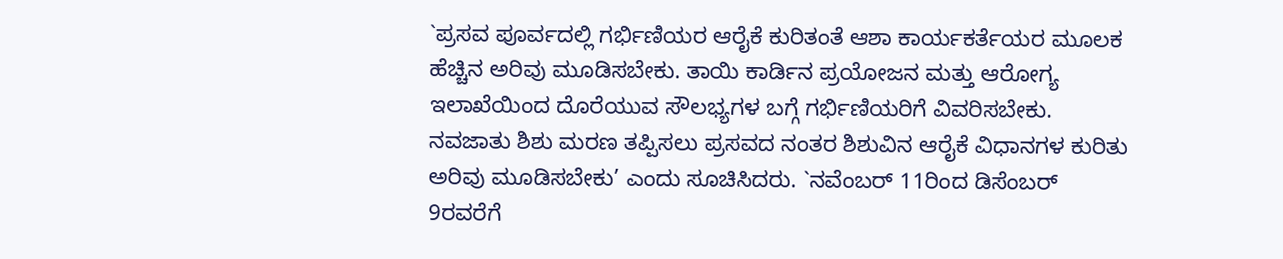`ಪ್ರಸವ ಪೂರ್ವದಲ್ಲಿ ಗರ್ಭಿಣಿಯರ ಆರೈಕೆ ಕುರಿತಂತೆ ಆಶಾ ಕಾರ್ಯಕರ್ತೆಯರ ಮೂಲಕ ಹೆಚ್ಚಿನ ಅರಿವು ಮೂಡಿಸಬೇಕು. ತಾಯಿ ಕಾರ್ಡಿನ ಪ್ರಯೋಜನ ಮತ್ತು ಆರೋಗ್ಯ ಇಲಾಖೆಯಿಂದ ದೊರೆಯುವ ಸೌಲಭ್ಯಗಳ ಬಗ್ಗೆ ಗರ್ಭಿಣಿಯರಿಗೆ ವಿವರಿಸಬೇಕು. ನವಜಾತು ಶಿಶು ಮರಣ ತಪ್ಪಿಸಲು ಪ್ರಸವದ ನಂತರ ಶಿಶುವಿನ ಆರೈಕೆ ವಿಧಾನಗಳ ಕುರಿತು ಅರಿವು ಮೂಡಿಸಬೇಕು’ ಎಂದು ಸೂಚಿಸಿದರು. `ನವೆಂಬರ್ 11ರಿಂದ ಡಿಸೆಂಬರ್ 9ರವರೆಗೆ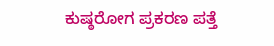ಕುಷ್ಠರೋಗ ಪ್ರಕರಣ ಪತ್ತೆ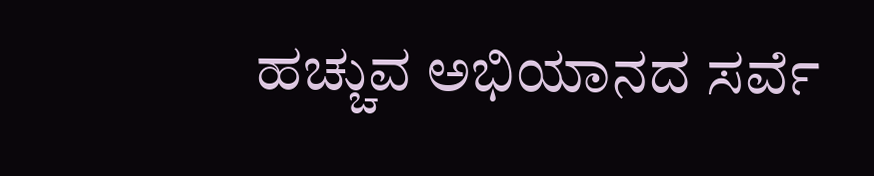ಹಚ್ಚುವ ಅಭಿಯಾನದ ಸರ್ವೆ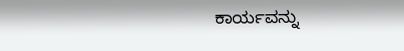ಕಾರ್ಯವನ್ನು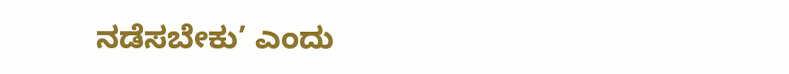ನಡೆಸಬೇಕು’ ಎಂದು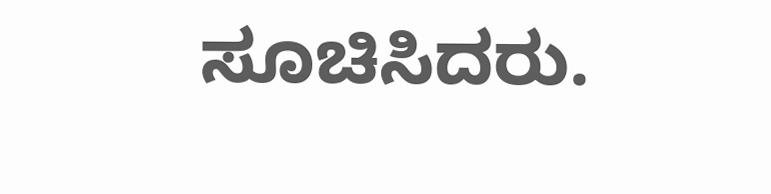ಸೂಚಿಸಿದರು.